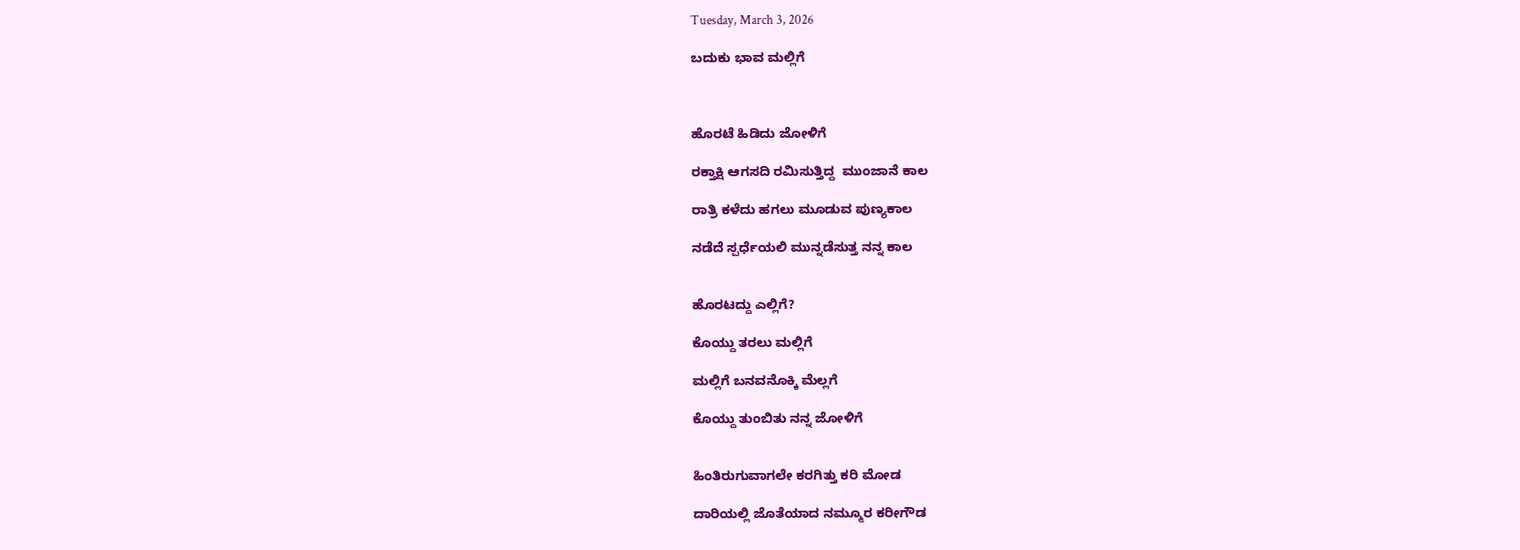Tuesday, March 3, 2026

ಬದುಕು ಭಾವ ಮಲ್ಲಿಗೆ



ಹೊರಟೆ ಹಿಡಿದು ಜೋಳಿಗೆ

ರಕ್ತಾಕ್ಷಿ ಆಗಸದಿ ರಮಿಸುತ್ತಿದ್ದ  ಮುಂಜಾನೆ ಕಾಲ

ರಾತ್ರಿ ಕಳೆದು ಹಗಲು ಮೂಡುವ ಪುಣ್ಯಕಾಲ

ನಡೆದೆ ಸ್ಪರ್ಧೆಯಲಿ ಮುನ್ನಡೆಸುತ್ತ ನನ್ನ ಕಾಲ


ಹೊರಟದ್ದು ಎಲ್ಲಿಗೆ?

ಕೊಯ್ದು ತರಲು ಮಲ್ಲಿಗೆ

ಮಲ್ಲಿಗೆ ಬನವನೊಕ್ಕಿ ಮೆಲ್ಲಗೆ

ಕೊಯ್ದು ತುಂಬಿತು ನನ್ನ ಜೋಳಿಗೆ


ಹಿಂತಿರುಗುವಾಗಲೇ ಕರಗಿತ್ತು ಕರಿ ಮೋಡ

ದಾರಿಯಲ್ಲಿ ಜೊತೆಯಾದ ನಮ್ಮೂರ ಕರೀಗೌಡ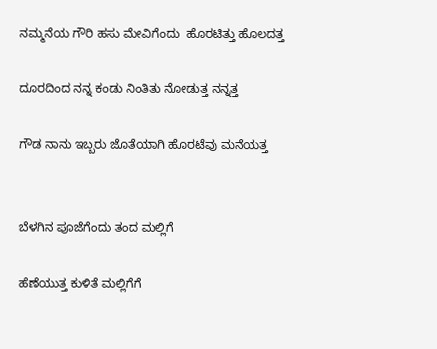ನಮ್ಮನೆಯ ಗೌರಿ ಹಸು ಮೇವಿಗೆಂದು  ಹೊರಟಿತ್ತು ಹೊಲದತ್ತ

ದೂರದಿಂದ ನನ್ನ ಕಂಡು ನಿಂತಿತು ನೋಡುತ್ತ ನನ್ನತ್ತ

ಗೌಡ ನಾನು ಇಬ್ಬರು ಜೊತೆಯಾಗಿ ಹೊರಟೆವು ಮನೆಯತ್ತ


ಬೆಳಗಿನ ಪೂಜೆಗೆಂದು ತಂದ ಮಲ್ಲಿಗೆ

ಹೆಣೆಯುತ್ತ ಕುಳಿತೆ ಮಲ್ಲಿಗೆಗೆ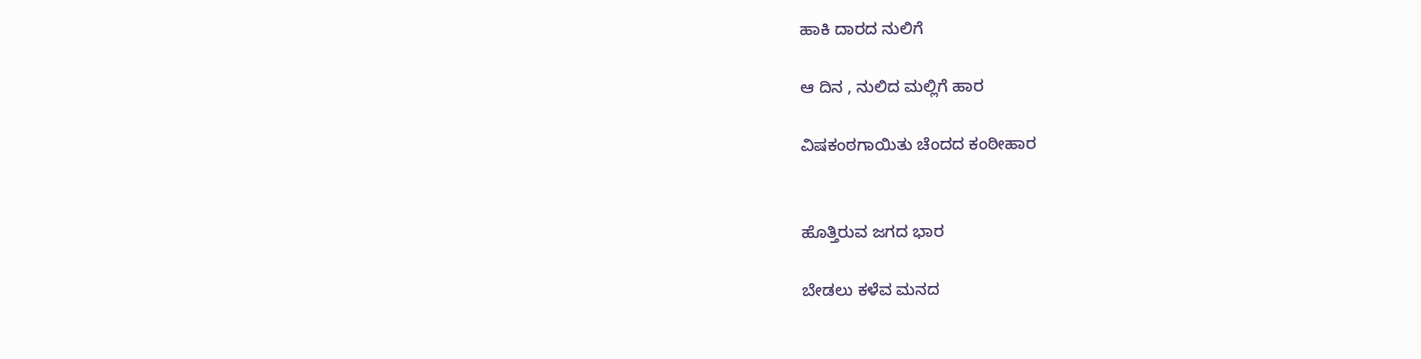ಹಾಕಿ ದಾರದ ನುಲಿಗೆ

ಆ ದಿನ , ನುಲಿದ ಮಲ್ಲಿಗೆ ಹಾರ

ವಿಷಕಂಠಗಾಯಿತು ಚೆಂದದ ಕಂಠೀಹಾರ


ಹೊತ್ತಿರುವ ಜಗದ ಭಾರ

ಬೇಡಲು ಕಳೆವ ಮನದ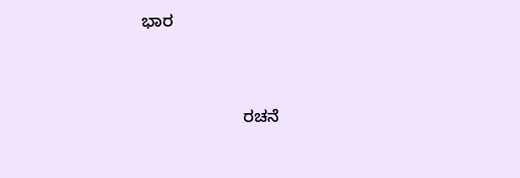ಭಾರ


                      ರಚನೆ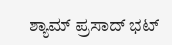ಶ್ಯಾಮ್ ಪ್ರಸಾದ್ ಭಟ್